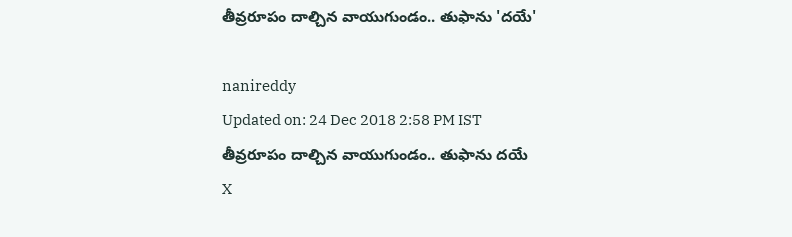తీవ్రరూపం దాల్చిన వాయుగుండం.. తుఫాను 'దయే'

nanireddy
Updated on: 24 Dec 2018 2:58 PM IST
తీవ్రరూపం దాల్చిన వాయుగుండం.. తుఫాను దయే
X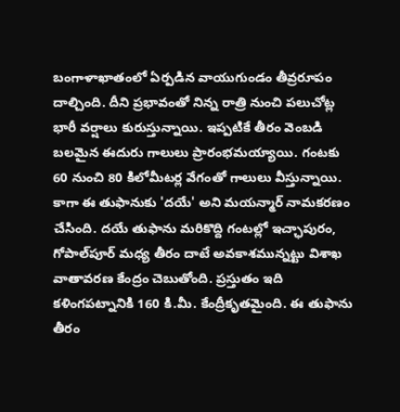బంగాళాఖాతంలో ఏర్పడిన వాయుగుండం తీవ్రరూపం దాల్చింది. దీని ప్రభావంతో నిన్న రాత్రి నుంచి పలుచోట్ల భారీ వర్షాలు కురుస్తున్నాయి. ఇప్పటికే తీరం వెంబడి బలమైన ఈదురు గాలులు ప్రారంభమయ్యాయి. గంటకు 60 నుంచి 80 కిలోమీటర్ల వేగంతో గాలులు వీస్తున్నాయి. కాగా ఈ తుఫానుకు 'దయే' అని మయన్మార్‌ నామకరణం చేసింది. దయే తుఫాను మరికొద్ది గంటల్లో ఇచ్ఛాపురం, గోపాల్‌పూర్‌ మధ్య తీరం దాటే అవకాశమున్నట్టు విశాఖ వాతావరణ కేంద్రం చెబుతోంది. ప్రస్తుతం ఇది కళింగపట్నానికి 160 కి.మీ. కేంద్రీకృతమైంది. ఈ తుఫాను తీరం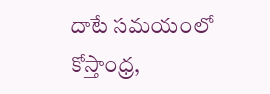దాటే సమయంలో కోస్తాంధ్ర,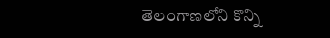తెలంగాణలోని కొన్ని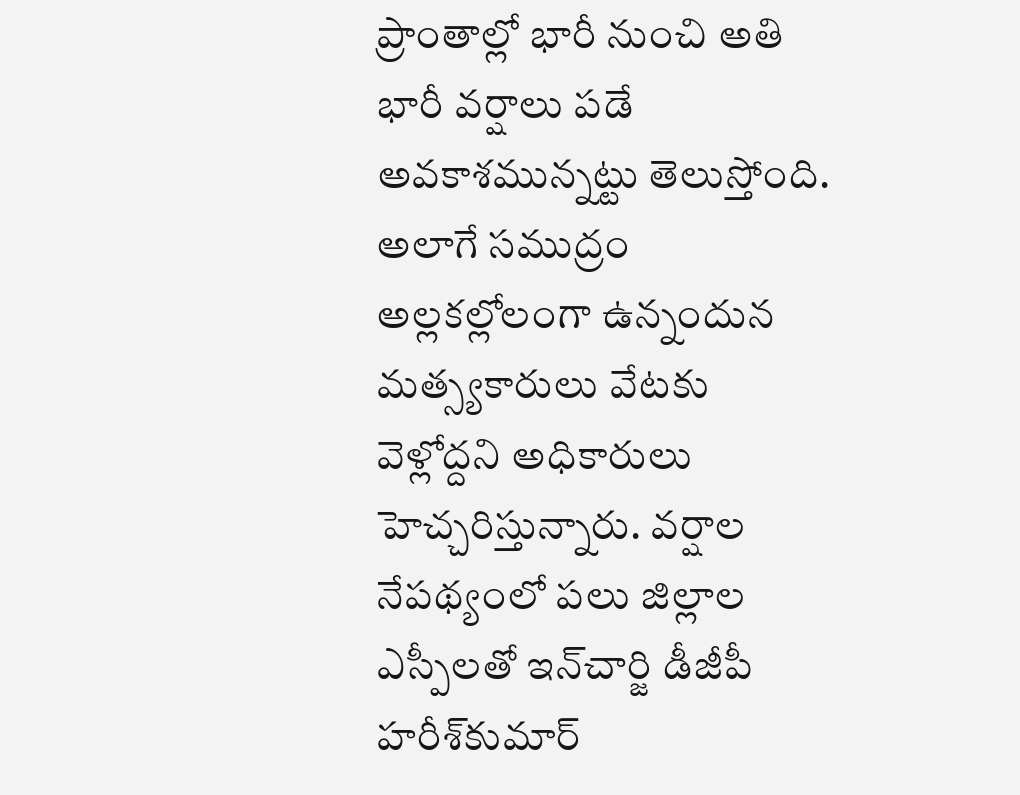ప్రాంతాల్లో భారీ నుంచి అతి భారీ వర్షాలు పడే అవకాశమున్నట్టు తెలుస్తోంది. అలాగే సముద్రం అల్లకల్లోలంగా ఉన్నందున మత్స్యకారులు వేటకు వెళ్లోద్దని అధికారులు హెచ్చరిస్తున్నారు. వర్షాల నేపథ్యంలో పలు జిల్లాల ఎస్పీలతో ఇన్‌చార్జి డీజీపీ హరీశ్‌కుమార్‌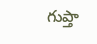గుప్తా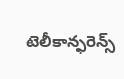టెలీకాన్ఫరెన్స్‌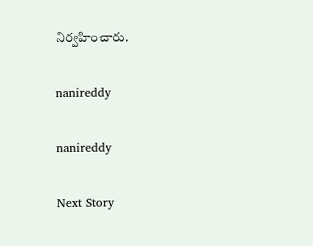నిర్వహించారు.

nanireddy

nanireddy

Next Story